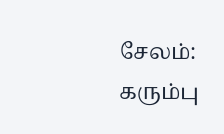சேலம்: கரும்பு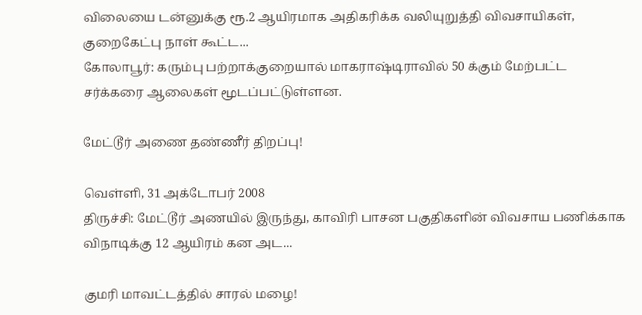விலையை டன்னுக்கு ரூ.2 ஆயிரமாக அதிகரிக்க வலியுறுத்தி விவசாயிகள், குறைகேட்பு நாள் கூட்ட...
கோலாபூர்: கரும்பு பற்றாக்குறையால் மாகராஷ்டிராவில் 50 க்கும் மேற்பட்ட சர்க்கரை ஆலைகள் மூடப்பட்டுள்ளன.

மேட்டூர் அணை தண்ணீர் திறப்பு!

வெள்ளி, 31 அக்டோபர் 2008
திருச்சி: மேட்டூர் அணயில் இருந்து, காவிரி பாசன பகுதிகளின் விவசாய பணிக்காக விநாடிக்கு 12 ஆயிரம் கன அட...

குமரி மாவட்டத்தில் சாரல் மழை!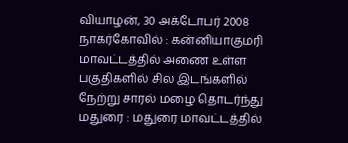வியாழன், 30 அக்டோபர் 2008
நாகர்கோவில் : கன்னியாகுமரி மாவட்டத்தில் அணை உள்ள பகுதிகளில் சில இடங்களில் நேற்று சாரல் மழை தொடர்ந்து
மதுரை : மதுரை மாவட்டத்தில்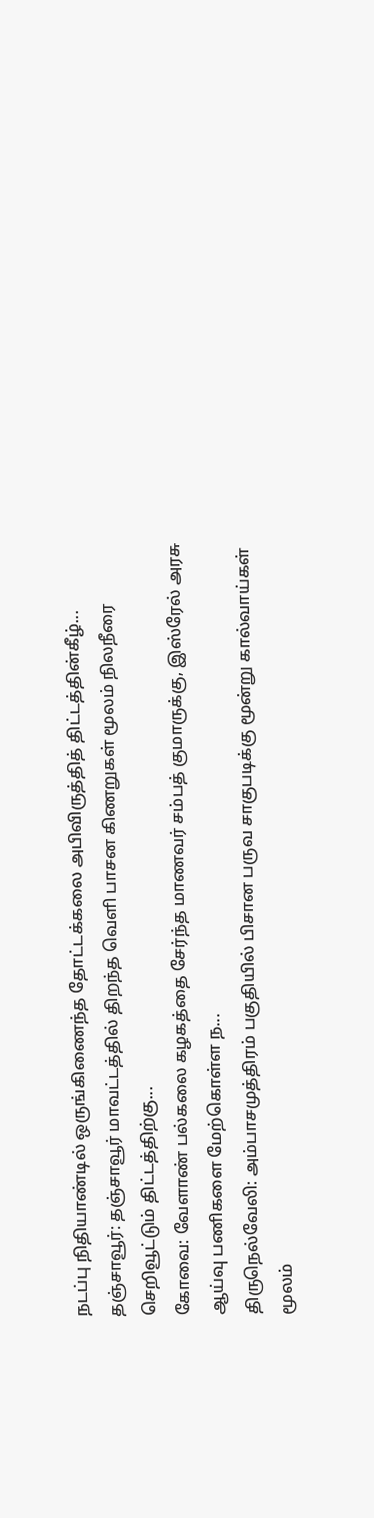நடப்பு நிதியாண்டில் ஒருங்கிணைந்த தோட்டக்கலை அபிவிருத்தித் திட்டத்தின்கீழ்...
தஞ்சாவூர்: தஞ்சாவூர் மாவட்டத்தில் திறந்த வெளி பாசன கிணறுகள் மூலம் நிலநீரை செறிவூட்டும் திட்டத்திற்கு...
கோவை: வேளாண் பல்கலை கழகத்தை சேர்ந்த மாணவர் சம்பத் குமாருக்கு, இஸ்ரேல் அரசு ஆய்வு பணிகளை மேற்கொள்ள ந...
திருநெல்வேலி: அம்பாசமுத்திரம் பகுதியில் பிசான பருவ சாகுபடிக்கு மூன்று கால்வாய்கள் மூலம்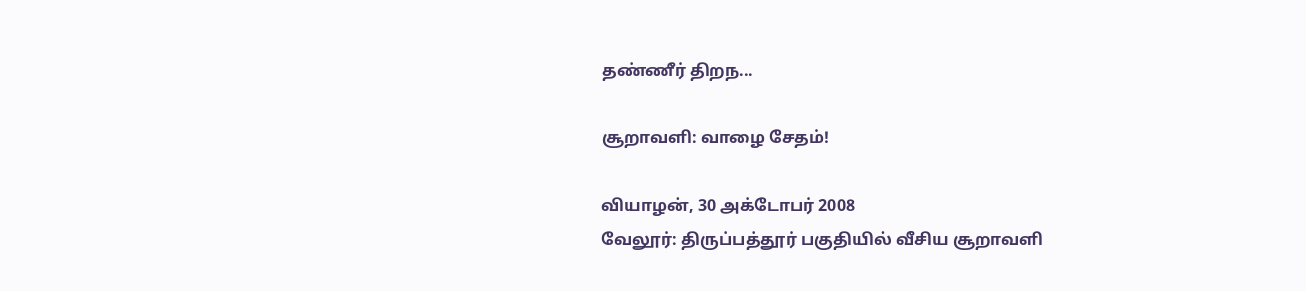தண்ணீர் திறந...

சூறாவளி: வாழை சேதம்!

வியாழன், 30 அக்டோபர் 2008
வேலூர்: திருப்பத்தூர் பகுதியில் வீசிய சூறாவளி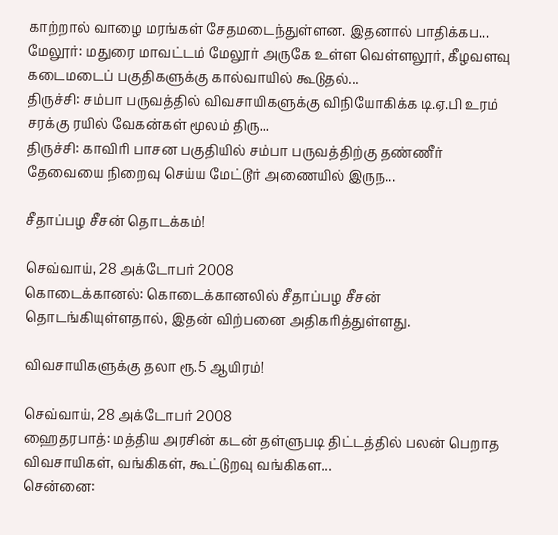காற்றால் வாழை மரங்கள் சேதமடைந்துள்ளன. இதனால் பாதிக்கப...
மேலூர்: மதுரை மாவட்டம் மேலூர் அருகே உள்ள வெள்ளலூர், கீழவளவு கடைமடைப் பகுதிகளுக்கு கால்வாயில் கூடுதல்...
திருச்சி: சம்பா பருவத்தில் விவசாயிகளுக்கு விநியோகிக்க டி.ஏ.பி உரம் சரக்கு ரயில் வேகன்கள் மூலம் திரு...
திருச்சி: காவிரி பாசன பகுதியில் சம்பா பருவத்திற்கு தண்ணீர் தேவையை நிறைவு செய்ய மேட்டூர் அணையில் இருந...

சீதாப்பழ சீசன் தொடக்கம்!

செவ்வாய், 28 அக்டோபர் 2008
கொடைக்கானல்: கொடைக்கானலில் சீதாப்பழ சீசன் தொடங்கியுள்ளதால், இதன் விற்பனை அதிகரித்துள்ளது.

விவசாயிகளுக்கு தலா ரூ.5 ஆயிரம்!

செவ்வாய், 28 அக்டோபர் 2008
ஹைதரபாத்: மத்திய அரசின் கடன் தள்ளுபடி திட்டத்தில் பலன் பெறாத விவசாயிகள், வங்கிகள், கூட்டுறவு வங்கிகள...
சென்னை: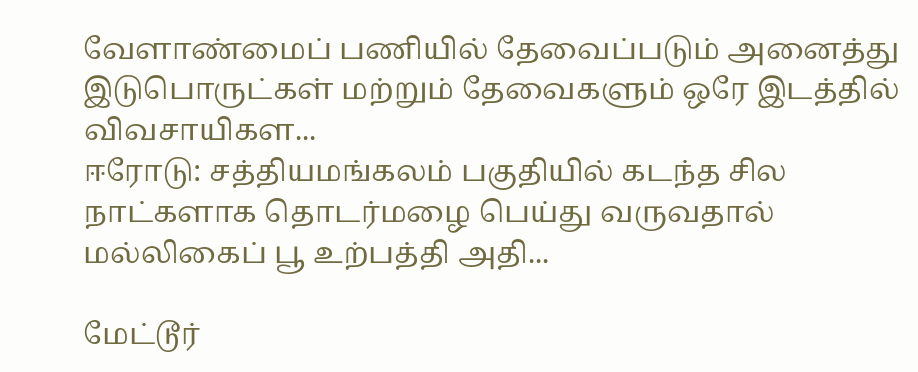வேளாண்மைப் பணியில் தேவைப்படும் அனைத்து இடுபொருட்கள் மற்றும் தேவைகளும் ஒரே இடத்தில் விவசாயிகள...
ஈரோடு: சத்தியமங்கலம் பகுதியில் கடந்த சில நாட்களாக தொடர்மழை பெய்து வருவதால் மல்லிகைப் பூ உற்பத்தி அதி...

மேட்டூர்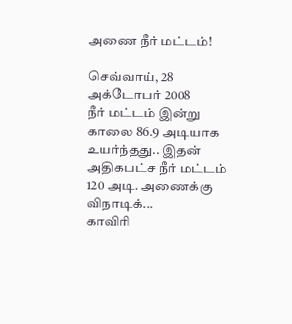அணை நீர் மட்டம்!

செவ்வாய், 28 அக்டோபர் 2008
நீர் மட்டம் இன்று காலை 86.9 அடியாக உயர்ந்தது.. இதன் அதிகபட்ச நீர் மட்டம் 120 அடி. அணைக்கு விநாடிக்...
காவிரி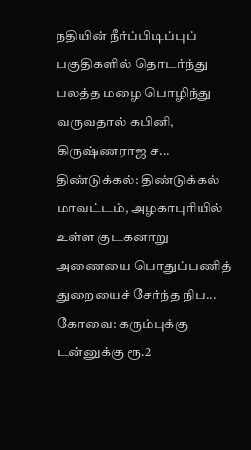நதியின் நீர்ப்பிடிப்புப் பகுதிகளில் தொடர்ந்து பலத்த மழை பொழிந்து வருவதால் கபினி, கிருஷ்ணராஜ ச...
திண்டுக்கல்: திண்டுக்கல் மாவட்டம், அழகாபுரியில் உள்ள குடகனாறு அணையை பொதுப்பணித் துறையைச் சேர்ந்த நிப...
கோவை: கரும்புக்கு டன்னுக்கு ரூ.2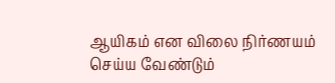ஆயிகம் என விலை நிர்ணயம் செய்ய வேண்டும்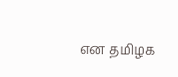என தமிழக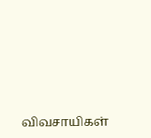விவசாயிகள்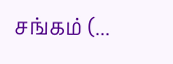சங்கம் (...